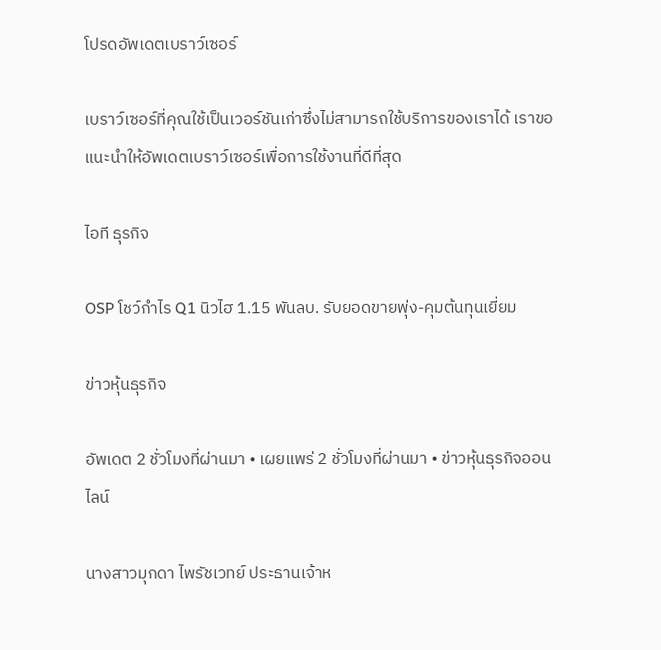โปรดอัพเดตเบราว์เซอร์

เบราว์เซอร์ที่คุณใช้เป็นเวอร์ชันเก่าซึ่งไม่สามารถใช้บริการของเราได้ เราขอแนะนำให้อัพเดตเบราว์เซอร์เพื่อการใช้งานที่ดีที่สุด

ไอที ธุรกิจ

OSP โชว์กำไร Q1 นิวไฮ 1.15 พันลบ. รับยอดขายพุ่ง-คุมต้นทุนเยี่ยม

ข่าวหุ้นธุรกิจ

อัพเดต 2 ชั่วโมงที่ผ่านมา • เผยแพร่ 2 ชั่วโมงที่ผ่านมา • ข่าวหุ้นธุรกิจออนไลน์

นางสาวมุกดา ไพรัชเวทย์ ประธานเจ้าห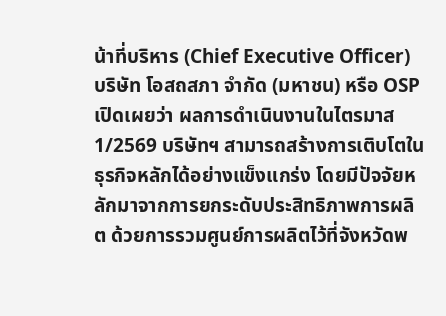น้าที่บริหาร (Chief Executive Officer) บริษัท โอสถสภา จำกัด (มหาชน) หรือ OSP เปิดเผยว่า ผลการดำเนินงานในไตรมาส 1/2569 บริษัทฯ สามารถสร้างการเติบโตในธุรกิจหลักได้อย่างแข็งแกร่ง โดยมีปัจจัยหลักมาจากการยกระดับประสิทธิภาพการผลิต ด้วยการรวมศูนย์การผลิตไว้ที่จังหวัดพ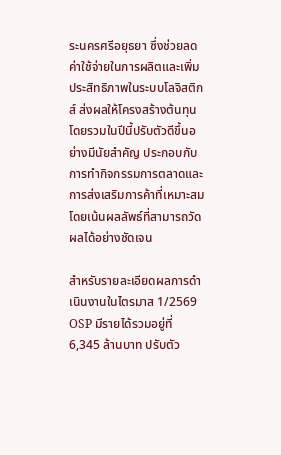ระนครศรีอยุธยา ซึ่งช่วยลดค่าใช้จ่ายในการผลิตและเพิ่มประสิทธิภาพในระบบโลจิสติกส์ ส่งผลให้โครงสร้างต้นทุนโดยรวมในปีนี้ปรับตัวดีขึ้นอย่างมีนัยสำคัญ ประกอบกับการทำกิจกรรมการตลาดและการส่งเสริมการค้าที่เหมาะสม โดยเน้นผลลัพธ์ที่สามารถวัดผลได้อย่างชัดเจน

สำหรับรายละเอียดผลการดำเนินงานในไตรมาส 1/2569 OSP มีรายได้รวมอยู่ที่ 6,345 ล้านบาท ปรับตัว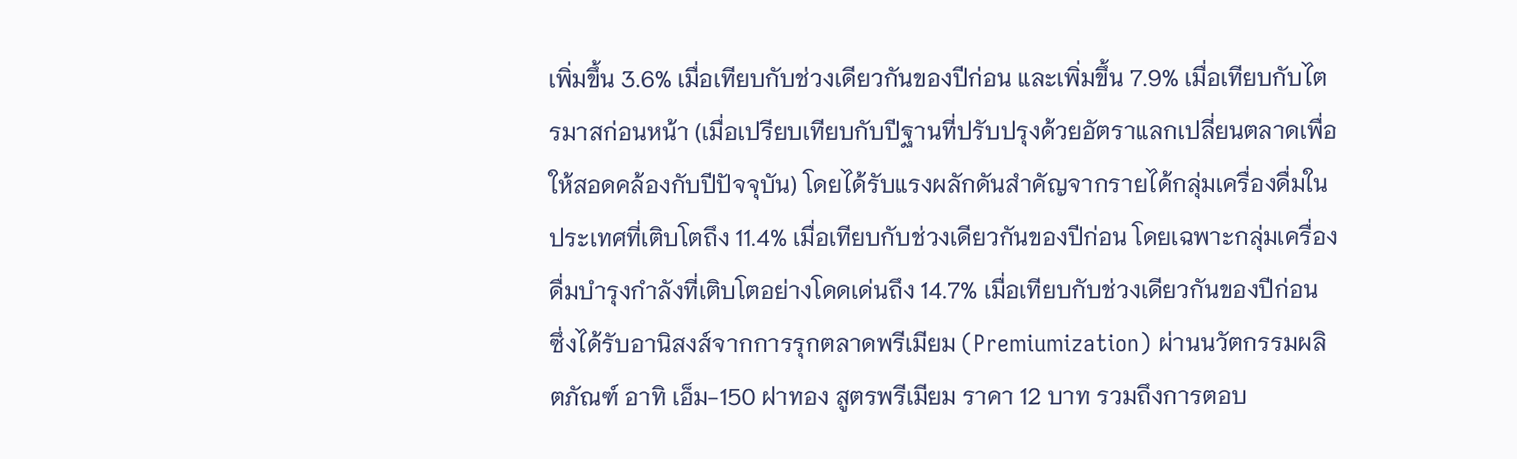เพิ่มขึ้น 3.6% เมื่อเทียบกับช่วงเดียวกันของปีก่อน และเพิ่มขึ้น 7.9% เมื่อเทียบกับไตรมาสก่อนหน้า (เมื่อเปรียบเทียบกับปีฐานที่ปรับปรุงด้วยอัตราแลกเปลี่ยนตลาดเพื่อให้สอดคล้องกับปีปัจจุบัน) โดยได้รับแรงผลักดันสำคัญจากรายได้กลุ่มเครื่องดื่มในประเทศที่เติบโตถึง 11.4% เมื่อเทียบกับช่วงเดียวกันของปีก่อน โดยเฉพาะกลุ่มเครื่องดื่มบำรุงกำลังที่เติบโตอย่างโดดเด่นถึง 14.7% เมื่อเทียบกับช่วงเดียวกันของปีก่อน ซึ่งได้รับอานิสงส์จากการรุกตลาดพรีเมียม (Premiumization) ผ่านนวัตกรรมผลิตภัณฑ์ อาทิ เอ็ม-150 ฝาทอง สูตรพรีเมียม ราคา 12 บาท รวมถึงการตอบ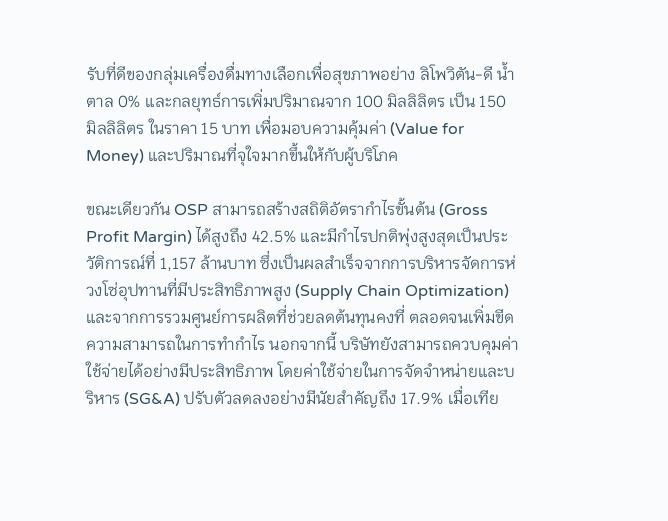รับที่ดีของกลุ่มเครื่องดื่มทางเลือกเพื่อสุขภาพอย่าง ลิโพวิตัน-ดี น้ำตาล 0% และกลยุทธ์การเพิ่มปริมาณจาก 100 มิลลิลิตร เป็น 150 มิลลิลิตร ในราคา 15 บาท เพื่อมอบความคุ้มค่า (Value for Money) และปริมาณที่จุใจมากขึ้นให้กับผู้บริโภค

ขณะเดียวกัน OSP สามารถสร้างสถิติอัตรากำไรขั้นต้น (Gross Profit Margin) ได้สูงถึง 42.5% และมีกำไรปกติพุ่งสูงสุดเป็นประวัติการณ์ที่ 1,157 ล้านบาท ซึ่งเป็นผลสำเร็จจากการบริหารจัดการห่วงโซ่อุปทานที่มีประสิทธิภาพสูง (Supply Chain Optimization) และจากการรวมศูนย์การผลิตที่ช่วยลดต้นทุนคงที่ ตลอดจนเพิ่มขีดความสามารถในการทำกำไร นอกจากนี้ บริษัทยังสามารถควบคุมค่าใช้จ่ายได้อย่างมีประสิทธิภาพ โดยค่าใช้จ่ายในการจัดจำหน่ายและบริหาร (SG&A) ปรับตัวลดลงอย่างมีนัยสำคัญถึง 17.9% เมื่อเทีย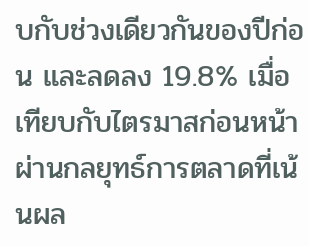บกับช่วงเดียวกันของปีก่อน และลดลง 19.8% เมื่อเทียบกับไตรมาสก่อนหน้า ผ่านกลยุทธ์การตลาดที่เน้นผล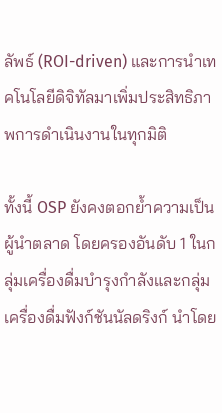ลัพธ์ (ROI-driven) และการนำเทคโนโลยีดิจิทัลมาเพิ่มประสิทธิภาพการดำเนินงานในทุกมิติ

ทั้งนี้ OSP ยังคงตอกย้ำความเป็นผู้นำตลาด โดยครองอันดับ 1 ในกลุ่มเครื่องดื่มบำรุงกำลังและกลุ่มเครื่องดื่มฟังก์ชันนัลดริงก์ นำโดย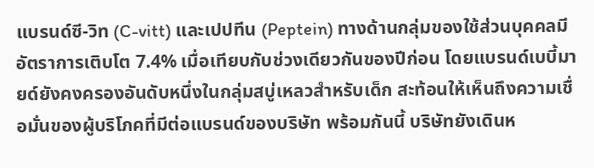แบรนด์ซี-วิท (C-vitt) และเปปทีน (Peptein) ทางด้านกลุ่มของใช้ส่วนบุคคลมีอัตราการเติบโต 7.4% เมื่อเทียบกับช่วงเดียวกันของปีก่อน โดยแบรนด์เบบี้มายด์ยังคงครองอันดับหนึ่งในกลุ่มสบู่เหลวสำหรับเด็ก สะท้อนให้เห็นถึงความเชื่อมั่นของผู้บริโภคที่มีต่อแบรนด์ของบริษัท พร้อมกันนี้ บริษัทยังเดินห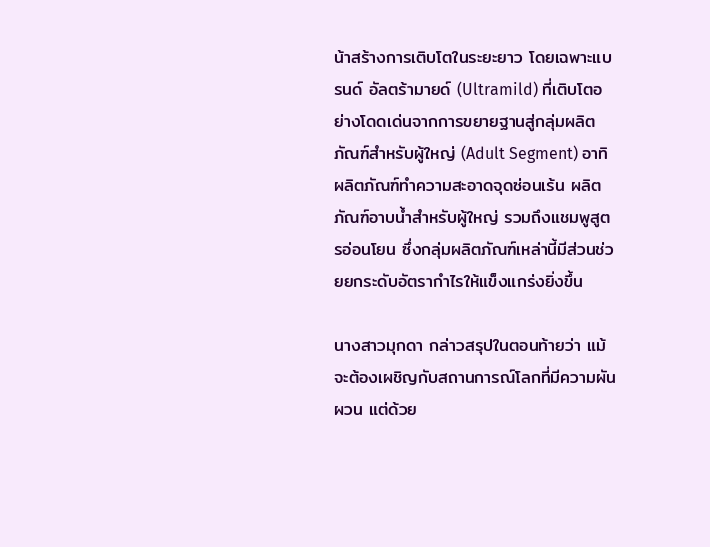น้าสร้างการเติบโตในระยะยาว โดยเฉพาะแบรนด์ อัลตร้ามายด์ (Ultramild) ที่เติบโตอย่างโดดเด่นจากการขยายฐานสู่กลุ่มผลิตภัณฑ์สำหรับผู้ใหญ่ (Adult Segment) อาทิ ผลิตภัณฑ์ทำความสะอาดจุดซ่อนเร้น ผลิตภัณฑ์อาบน้ำสำหรับผู้ใหญ่ รวมถึงแชมพูสูตรอ่อนโยน ซึ่งกลุ่มผลิตภัณฑ์เหล่านี้มีส่วนช่วยยกระดับอัตรากำไรให้แข็งแกร่งยิ่งขึ้น

นางสาวมุกดา กล่าวสรุปในตอนท้ายว่า แม้จะต้องเผชิญกับสถานการณ์โลกที่มีความผันผวน แต่ด้วย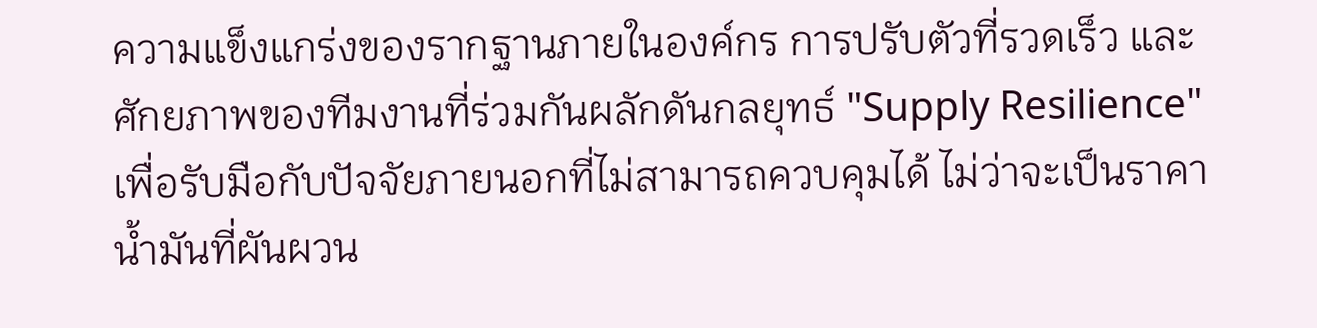ความแข็งแกร่งของรากฐานภายในองค์กร การปรับตัวที่รวดเร็ว และศักยภาพของทีมงานที่ร่วมกันผลักดันกลยุทธ์ "Supply Resilience" เพื่อรับมือกับปัจจัยภายนอกที่ไม่สามารถควบคุมได้ ไม่ว่าจะเป็นราคาน้ำมันที่ผันผวน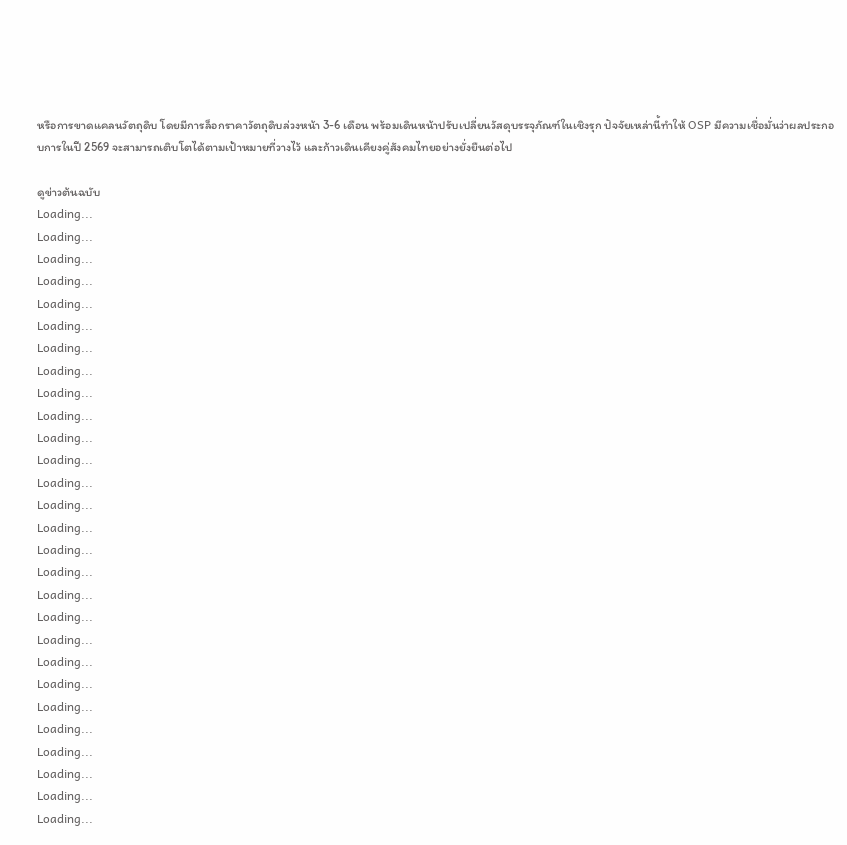หรือการขาดแคลนวัตถุดิบ โดยมีการล็อกราคาวัตถุดิบล่วงหน้า 3-6 เดือน พร้อมเดินหน้าปรับเปลี่ยนวัสดุบรรจุภัณฑ์ในเชิงรุก ปัจจัยเหล่านี้ทำให้ OSP มีความเชื่อมั่นว่าผลประกอบการในปี 2569 จะสามารถเติบโตได้ตามเป้าหมายที่วางไว้ และก้าวเดินเคียงคู่สังคมไทยอย่างยั่งยืนต่อไป

ดูข่าวต้นฉบับ
Loading...
Loading...
Loading...
Loading...
Loading...
Loading...
Loading...
Loading...
Loading...
Loading...
Loading...
Loading...
Loading...
Loading...
Loading...
Loading...
Loading...
Loading...
Loading...
Loading...
Loading...
Loading...
Loading...
Loading...
Loading...
Loading...
Loading...
Loading...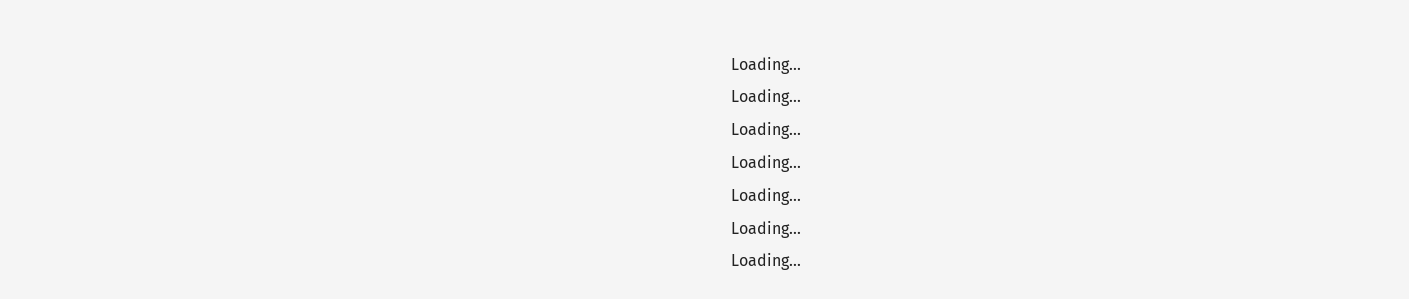Loading...
Loading...
Loading...
Loading...
Loading...
Loading...
Loading...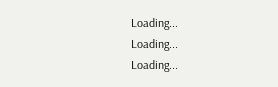Loading...
Loading...
Loading...